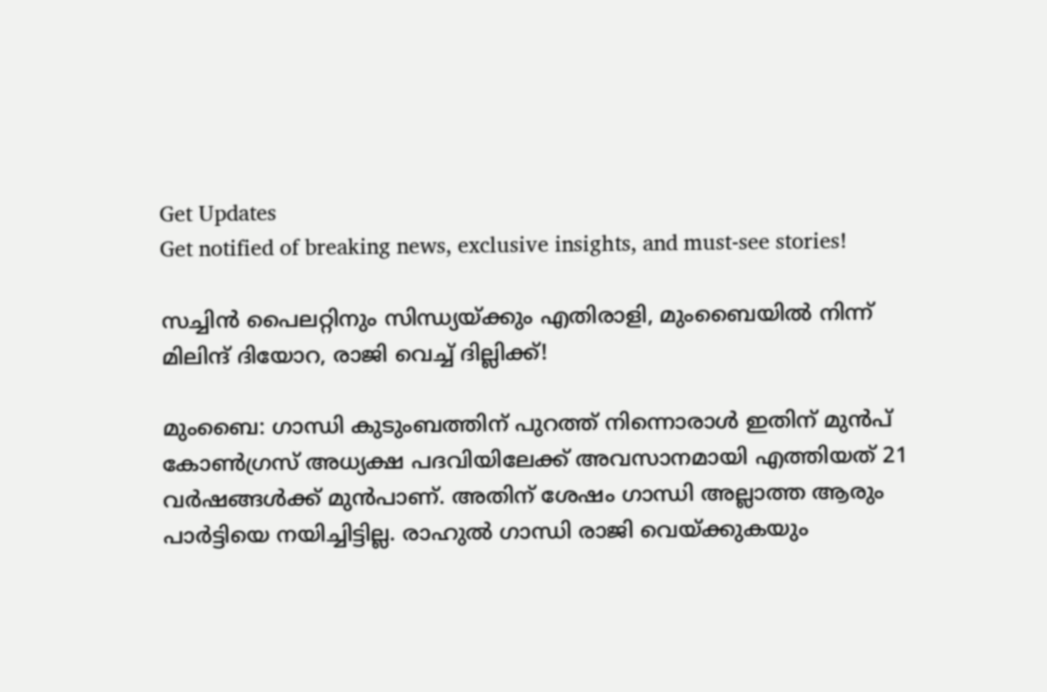Get Updates
Get notified of breaking news, exclusive insights, and must-see stories!

സച്ചിൻ പൈലറ്റിനും സിന്ധ്യയ്ക്കും എതിരാളി, മുംബൈയിൽ നിന്ന് മിലിന്ദ് ദിയോറ, രാജി വെച്ച് ദില്ലിക്ക്!

മുംബൈ: ഗാന്ധി കുടുംബത്തിന് പുറത്ത് നിന്നൊരാള്‍ ഇതിന് മുന്‍പ് കോണ്‍ഗ്രസ് അധ്യക്ഷ പദവിയിലേക്ക് അവസാനമായി എത്തിയത് 21 വര്‍ഷങ്ങള്‍ക്ക് മുന്‍പാണ്. അതിന് ശേഷം ഗാന്ധി അല്ലാത്ത ആരും പാര്‍ട്ടിയെ നയിച്ചിട്ടില്ല. രാഹുല്‍ ഗാന്ധി രാജി വെയ്ക്കുകയും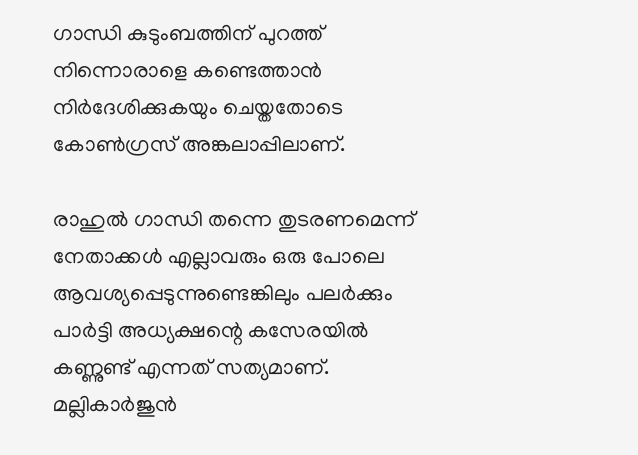ഗാന്ധി കുടുംബത്തിന് പുറത്ത് നിന്നൊരാളെ കണ്ടെത്താന്‍ നിര്‍ദേശിക്കുകയും ചെയ്തതോടെ കോണ്‍ഗ്രസ് അങ്കലാപ്പിലാണ്.

രാഹുല്‍ ഗാന്ധി തന്നെ തുടരണമെന്ന് നേതാക്കള്‍ എല്ലാവരും ഒരു പോലെ ആവശ്യപ്പെടുന്നുണ്ടെങ്കിലും പലര്‍ക്കും പാര്‍ട്ടി അധ്യക്ഷന്റെ കസേരയില്‍ കണ്ണുണ്ട് എന്നത് സത്യമാണ്. മല്ലികാര്‍ജുന്‍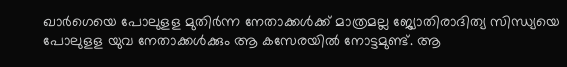ഖാര്‍ഗെയെ പോലുളള മുതിര്‍ന്ന നേതാക്കള്‍ക്ക് മാത്രമല്ല ജ്യോതിരാദിത്യ സിന്ധ്യയെ പോലുളള യുവ നേതാക്കള്‍ക്കും ആ കസേരയില്‍ നോട്ടമുണ്ട്. ആ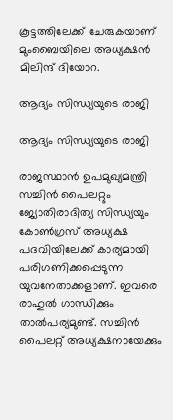കൂട്ടത്തിലേക്ക് ചേരുകയാണ് മുംബൈയിലെ അധ്യക്ഷന്‍ മിലിന്ദ് ദിയോറ.

ആദ്യം സിന്ധ്യയുടെ രാജി

ആദ്യം സിന്ധ്യയുടെ രാജി

രാജസ്ഥാന്‍ ഉപമുഖ്യമന്ത്രി സച്ചിന്‍ പൈലറ്റും ജ്യോതിരാദിത്യ സിന്ധ്യയും കോണ്‍ഗ്രസ് അധ്യക്ഷ പദവിയിലേക്ക് കാര്യമായി പരിഗണിക്കപ്പെടുന്ന യുവനേതാക്കളാണ്. ഇവരെ രാഹുല്‍ ഗാന്ധിക്കും താല്‍പര്യമുണ്ട്. സച്ചിന്‍ പൈലറ്റ് അധ്യക്ഷനായേക്കും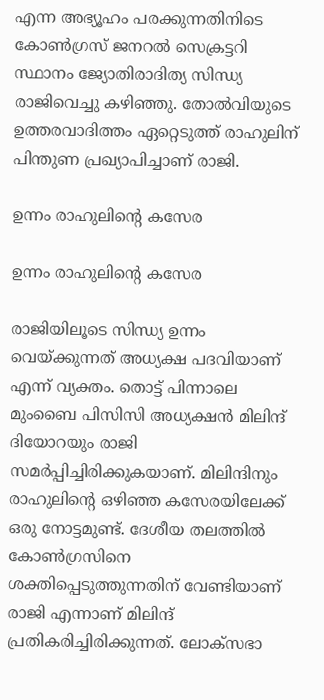എന്ന അഭ്യൂഹം പരക്കുന്നതിനിടെ കോണ്‍ഗ്രസ് ജനറല്‍ സെക്രട്ടറി സ്ഥാനം ജ്യോതിരാദിത്യ സിന്ധ്യ രാജിവെച്ചു കഴിഞ്ഞു. തോല്‍വിയുടെ ഉത്തരവാദിത്തം ഏറ്റെടുത്ത് രാഹുലിന് പിന്തുണ പ്രഖ്യാപിച്ചാണ് രാജി.

ഉന്നം രാഹുലിന്റെ കസേര

ഉന്നം രാഹുലിന്റെ കസേര

രാജിയിലൂടെ സിന്ധ്യ ഉന്നം വെയ്ക്കുന്നത് അധ്യക്ഷ പദവിയാണ് എന്ന് വ്യക്തം. തൊട്ട് പിന്നാലെ മുംബൈ പിസിസി അധ്യക്ഷന്‍ മിലിന്ദ് ദിയോറയും രാജി സമര്‍പ്പിച്ചിരിക്കുകയാണ്. മിലിന്ദിനും രാഹുലിന്റെ ഒഴിഞ്ഞ കസേരയിലേക്ക് ഒരു നോട്ടമുണ്ട്. ദേശീയ തലത്തില്‍ കോണ്‍ഗ്രസിനെ ശക്തിപ്പെടുത്തുന്നതിന് വേണ്ടിയാണ് രാജി എന്നാണ് മിലിന്ദ് പ്രതികരിച്ചിരിക്കുന്നത്. ലോക്‌സഭാ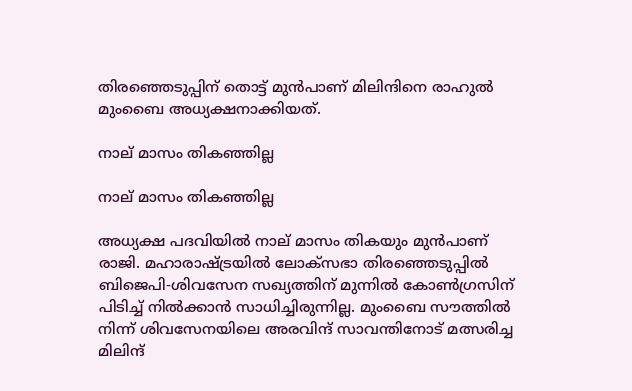തിരഞ്ഞെടുപ്പിന് തൊട്ട് മുന്‍പാണ് മിലിന്ദിനെ രാഹുല്‍ മുംബൈ അധ്യക്ഷനാക്കിയത്.

നാല് മാസം തികഞ്ഞില്ല

നാല് മാസം തികഞ്ഞില്ല

അധ്യക്ഷ പദവിയില്‍ നാല് മാസം തികയും മുന്‍പാണ് രാജി. മഹാരാഷ്ട്രയില്‍ ലോക്‌സഭാ തിരഞ്ഞെടുപ്പില്‍ ബിജെപി-ശിവസേന സഖ്യത്തിന് മുന്നില്‍ കോണ്‍ഗ്രസിന് പിടിച്ച് നില്‍ക്കാന്‍ സാധിച്ചിരുന്നില്ല. മുംബൈ സൗത്തില്‍ നിന്ന് ശിവസേനയിലെ അരവിന്ദ് സാവന്തിനോട് മത്സരിച്ച മിലിന്ദ്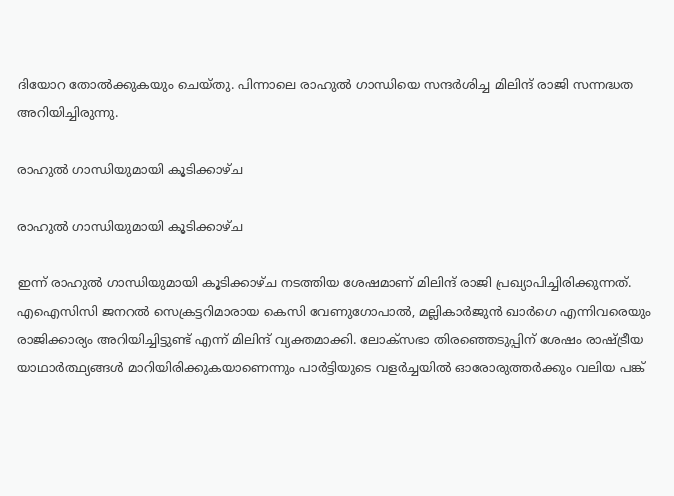ദിയോറ തോല്‍ക്കുകയും ചെയ്തു. പിന്നാലെ രാഹുല്‍ ഗാന്ധിയെ സന്ദര്‍ശിച്ച മിലിന്ദ് രാജി സന്നദ്ധത അറിയിച്ചിരുന്നു.

രാഹുല്‍ ഗാന്ധിയുമായി കൂടിക്കാഴ്ച

രാഹുല്‍ ഗാന്ധിയുമായി കൂടിക്കാഴ്ച

ഇന്ന് രാഹുല്‍ ഗാന്ധിയുമായി കൂടിക്കാഴ്ച നടത്തിയ ശേഷമാണ് മിലിന്ദ് രാജി പ്രഖ്യാപിച്ചിരിക്കുന്നത്. എഐസിസി ജനറല്‍ സെക്രട്ടറിമാരായ കെസി വേണുഗോപാല്‍, മല്ലികാര്‍ജുന്‍ ഖാര്‍ഗെ എന്നിവരെയും രാജിക്കാര്യം അറിയിച്ചിട്ടുണ്ട് എന്ന് മിലിന്ദ് വ്യക്തമാക്കി. ലോക്‌സഭാ തിരഞ്ഞെടുപ്പിന് ശേഷം രാഷ്ട്രീയ യാഥാര്‍ത്ഥ്യങ്ങള്‍ മാറിയിരിക്കുകയാണെന്നും പാര്‍ട്ടിയുടെ വളര്‍ച്ചയില്‍ ഓരോരുത്തര്‍ക്കും വലിയ പങ്ക്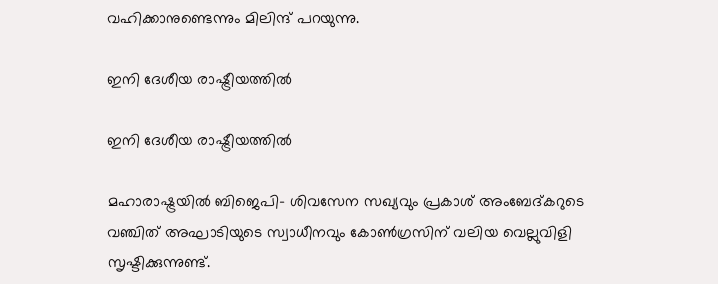വഹിക്കാനുണ്ടെന്നും മിലിന്ദ് പറയുന്നു.

ഇനി ദേശീയ രാഷ്ട്രീയത്തിൽ

ഇനി ദേശീയ രാഷ്ട്രീയത്തിൽ

മഹാരാഷ്ട്രയില്‍ ബിജെപി- ശിവസേന സഖ്യവും പ്രകാശ് അംബേദ്കറുടെ വഞ്ചിത് അഘാടിയുടെ സ്വാധീനവും കോണ്‍ഗ്രസിന് വലിയ വെല്ലുവിളി സൃഷ്ടിക്കുന്നുണ്ട്.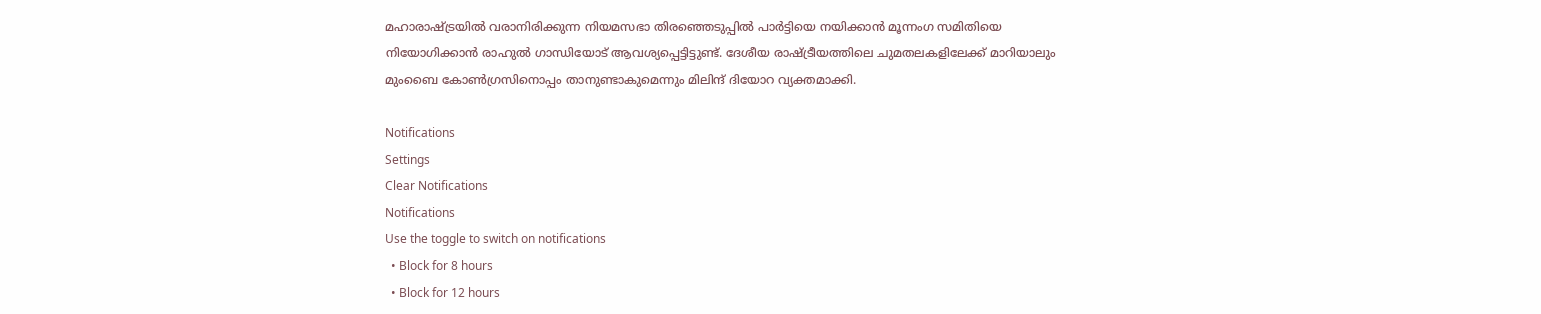മഹാരാഷ്ട്രയില്‍ വരാനിരിക്കുന്ന നിയമസഭാ തിരഞ്ഞെടുപ്പില്‍ പാര്‍ട്ടിയെ നയിക്കാന്‍ മൂന്നംഗ സമിതിയെ നിയോഗിക്കാന്‍ രാഹുല്‍ ഗാന്ധിയോട് ആവശ്യപ്പെട്ടിട്ടുണ്ട്. ദേശീയ രാഷ്ട്രീയത്തിലെ ചുമതലകളിലേക്ക് മാറിയാലും മുംബൈ കോണ്‍ഗ്രസിനൊപ്പം താനുണ്ടാകുമെന്നും മിലിന്ദ് ദിയോറ വ്യക്തമാക്കി.

Notifications
Settings
Clear Notifications
Notifications
Use the toggle to switch on notifications
  • Block for 8 hours
  • Block for 12 hours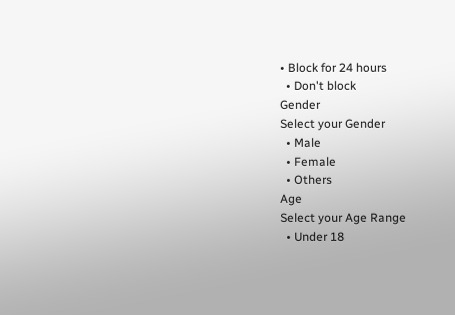• Block for 24 hours
  • Don't block
Gender
Select your Gender
  • Male
  • Female
  • Others
Age
Select your Age Range
  • Under 18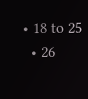• 18 to 25
  • 26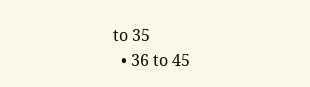to 35
  • 36 to 45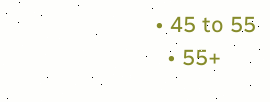• 45 to 55
  • 55+